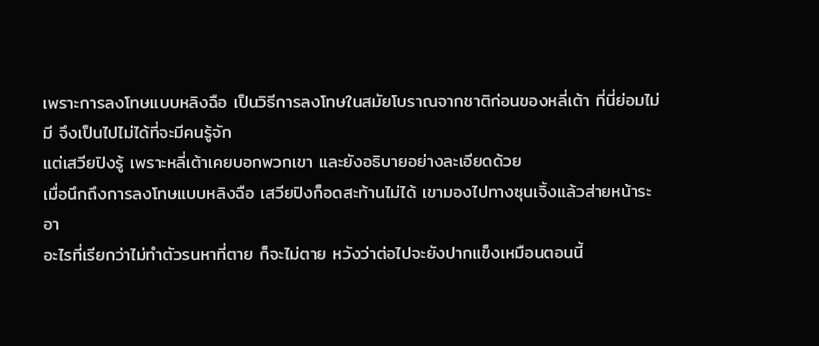เพราะการลงโทษแบบหลิงฉือ เป็นวิธีการลงโทษในสมัยโบราณจากชาติก่อนของหลี่เต้า ที่นี่ย่อมไม่มี จึงเป็นไปไม่ได้ที่จะมีคนรู้จัก
แต่เสวียปิงรู้ เพราะหลี่เต้าเคยบอกพวกเขา และยังอธิบายอย่างละเอียดด้วย
เมื่อนึกถึงการลงโทษแบบหลิงฉือ เสวียปิงก็อดสะท้านไม่ได้ เขามองไปทางซุนเจิ้งแล้วส่ายหน้าระอา
อะไรที่เรียกว่าไม่ทำตัวรนหาที่ตาย ก็จะไม่ตาย หวังว่าต่อไปจะยังปากแข็งเหมือนตอนนี้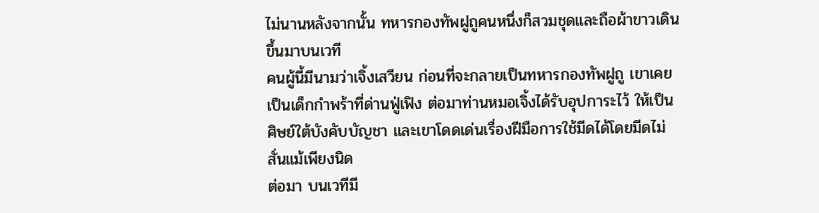ไม่นานหลังจากนั้น ทหารกองทัพฝูถูคนหนึ่งก็สวมชุดและถือผ้าขาวเดินขึ้นมาบนเวที
คนผู้นี้มีนามว่าเจิ้งเสวียน ก่อนที่จะกลายเป็นทหารกองทัพฝูถู เขาเคยเป็นเด็กกำพร้าที่ด่านฟู่เฟิง ต่อมาท่านหมอเจิ้งได้รับอุปการะไว้ ให้เป็นศิษย์ใต้บังคับบัญชา และเขาโดดเด่นเรื่องฝีมือการใช้มีดได้โดยมีดไม่สั่นแม้เพียงนิด
ต่อมา บนเวทีมี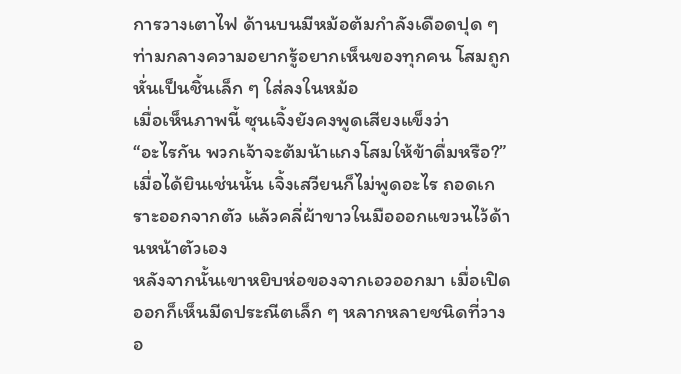การวางเตาไฟ ด้านบนมีหม้อต้มกำลังเดือดปุด ๆ ท่ามกลางความอยากรู้อยากเห็นของทุกคน โสมถูกหั่นเป็นชิ้นเล็ก ๆ ใส่ลงในหม้อ
เมื่อเห็นภาพนี้ ซุนเจิ้งยังคงพูดเสียงแข็งว่า
“อะไรกัน พวกเจ้าจะต้มน้าแกงโสมให้ข้าดื่มหรือ?”
เมื่อได้ยินเช่นนั้น เจิ้งเสวียนก็ไม่พูดอะไร ถอดเกราะออกจากตัว แล้วคลี่ผ้าขาวในมือออกแขวนไว้ด้านหน้าตัวเอง
หลังจากนั้นเขาหยิบห่อของจากเอวออกมา เมื่อเปิดออกก็เห็นมีดประณีตเล็ก ๆ หลากหลายชนิดที่วางอ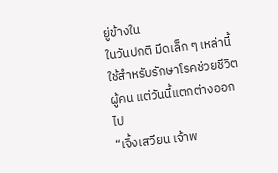ยู่ข้างใน
ในวันปกติ มีดเล็ก ๆ เหล่านี้ใช้สำหรับรักษาโรคช่วยชีวิตผู้คน แต่วันนี้แตกต่างออกไป
“เจิ้งเสวียน เจ้าพ